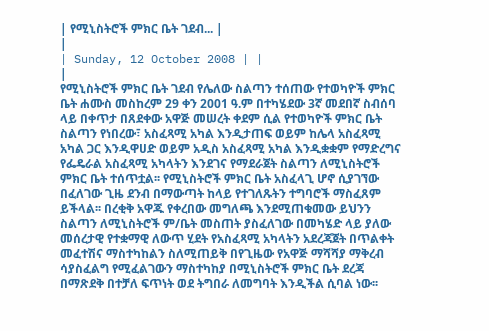| የሚኒስትሮች ምክር ቤት ገደብ... |
|
| Sunday, 12 October 2008 | |
|
የሚኒስትሮች ምክር ቤት ገደብ የሌለው ስልጣን ተሰጠው የተወካዮች ምክር ቤት ሐሙስ መስከረም 29 ቀን 2001 ዓ.ም በተካሄደው 3ኛ መደበኛ ስብሰባ ላይ በቀጥታ በጸደቀው አዋጅ መሠረት ቀደም ሲል የተወካዮች ምክር ቤት ስልጣን የነበረው፣ አስፈጻሚ አካል እንዲታጠፍ ወይም ከሌላ አስፈጻሚ አካል ጋር እንዲዋሀድ ወይም አዲስ አስፈጻሚ አካል እንዲቋቋም የማድረግና የፌዴራል አስፈጻሚ አካላትን እንደገና የማደራጀት ስልጣን ለሚኒስትሮች ምክር ቤት ተሰጥቷል፡፡ የሚኒስትሮች ምክር ቤት አስፈላጊ ሆኖ ሲያገኘው በፈለገው ጊዜ ደንብ በማውጣት ከላይ የተገለጹትን ተግባሮች ማስፈጸም ይችላል፡፡ በረቂቅ አዋጁ የቀረበው መግለጫ እንደሚጠቁመው ይህንን ስልጣን ለሚኒስትሮች ም/ቤት መስጠት ያስፈለገው በመካሄድ ላይ ያለው መሰረታዊ የተቋማዊ ለውጥ ሂደት የአስፈጻሚ አካላትን አደረጃጀት በጥልቀት መፈተሽና ማስተካከልን ስለሚጠይቅ በየጊዜው የአዋጅ ማሻሻያ ማቅረብ ሳያስፈልግ የሚፈልገውን ማስተካከያ በሚኒስትሮች ምክር ቤት ደረጃ በማጽደቅ በተቻለ ፍጥነት ወደ ትግበራ ለመግባት እንዲችል ሲባል ነው፡፡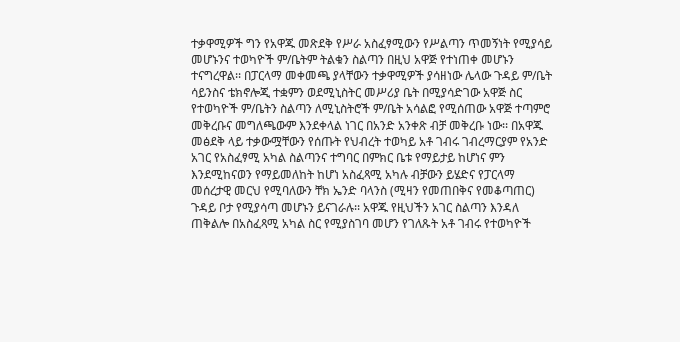ተቃዋሚዎች ግን የአዋጁ መጽደቅ የሥራ አስፈፃሚውን የሥልጣን ጥመኝነት የሚያሳይ መሆኑንና ተወካዮች ም/ቤትም ትልቁን ስልጣን በዚህ አዋጅ የተነጠቀ መሆኑን ተናግረዋል፡፡ በፓርላማ መቀመጫ ያላቸውን ተቃዋሚዎች ያሳዘነው ሌላው ጉዳይ ም/ቤት ሳይንስና ቴክኖሎጂ ተቋምን ወደሚኒስትር መሥሪያ ቤት በሚያሳድገው አዋጅ ስር የተወካዮች ም/ቤትን ስልጣን ለሚኒስትሮች ም/ቤት አሳልፎ የሚሰጠው አዋጅ ተጣምሮ መቅረቡና መግለጫውም እንደቀላል ነገር በአንድ አንቀጽ ብቻ መቅረቡ ነው፡፡ በአዋጁ መፅደቅ ላይ ተቃውሟቸውን የሰጡት የህብረት ተወካይ አቶ ገብሩ ገብረማርያም የአንድ አገር የአስፈፃሚ አካል ስልጣንና ተግባር በምክር ቤቱ የማይታይ ከሆነና ምን እንደሚከናወን የማይመለከት ከሆነ አስፈጻሚ አካሉ ብቻውን ይሄድና የፓርላማ መሰረታዊ መርህ የሚባለውን ቸክ ኤንድ ባላንስ (ሚዛን የመጠበቅና የመቆጣጠር) ጉዳይ ቦታ የሚያሳጣ መሆኑን ይናገራሉ፡፡ አዋጁ የዚህችን አገር ስልጣን እንዳለ ጠቅልሎ በአስፈጻሚ አካል ስር የሚያስገባ መሆን የገለጹት አቶ ገብሩ የተወካዮች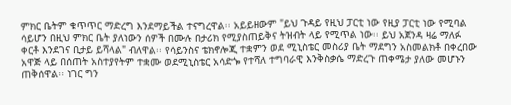ምክር ቤትም ቁጥጥር ማድረግ እንደማይችል ተናግረዋል፡፡ አይይዘውም "ይህ ጉዳይ የዚህ ፓርቲ ነው የዚያ ፓርቲ ነው የሚባል ሳይሆን በዚህ ምክር ቤት ያለነውን ሰዎች በሙሉ በታሪክ የሚያስጠይቅና ትዝብት ላይ የሚጥል ነው፡፡ ይህ አጀንዳ ዛሬ ማለፉ ቀርቶ እንደገና ቢታይ ይሻላል" ብለዋል፡፡ የሳይንስና ቴክኖሎጂ ተቋምን ወደ ሚኒስቴር መስሪያ ቤት ማደግን አስመልክቶ በቀረበው አዋጅ ላይ በሰጠት አስተያየትም ተቋሙ ወደሚኒስቴር አሳድጐ የተሻለ ተግባራዊ እንቅስቃሴ ማድረጉ ጠቀሜታ ያለው መሆኑን ጠቅሰዋል፡፡ ነገር ግን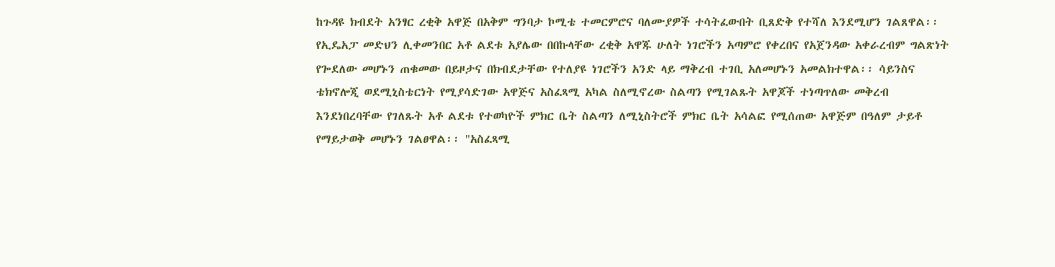ከጉዳዩ ክብደት አንፃር ረቂቅ አዋጅ በአቅም ግንባታ ኮሚቴ ተመርምሮና ባለሙያዎች ተሳትፈውበት ቢጸድቅ የተሻለ እንደሚሆን ገልጸዋል፡፡ የኢዴአፓ መድህን ሊቀመንበር አቶ ልደቱ አያሌው በበኩላቸው ረቂቅ አዋጁ ሁለት ነገሮችን አጣምሮ የቀረበና የአጀንዳው አቀራረብም ግልጽነት የጐደለው መሆኑን ጠቁመው በይዞታና በክብደታቸው የተለያዩ ነገሮችን አንድ ላይ ማቅረብ ተገቢ አለመሆኑን አመልክተዋል፡፡ ሳይንስና ቴክኖሎጂ ወደሚኒስቴርነት የሚያሳድገው አዋጅና አስፈጻሚ አካል ስለሚኖረው ስልጣን የሚገልጹት አዋጆች ተነጣጥለው መቅረብ እንደነበረባቸው የገለጹት አቶ ልደቱ የተወካዮች ምክር ቤት ስልጣን ለሚኒስትሮች ምክር ቤት አሳልፎ የሚሰጠው አዋጅም በዓለም ታይቶ የማይታወቅ መሆኑን ገልፀዋል፡፡ "አስፈጻሚ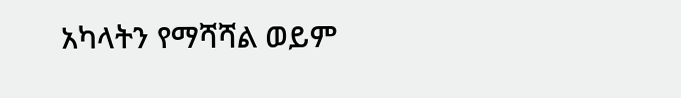አካላትን የማሻሻል ወይም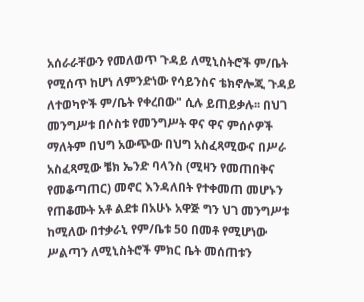አሰራራቸውን የመለወጥ ጉዳይ ለሚኒስትሮች ም/ቤት የሚሰጥ ከሆነ ለምንድነው የሳይንስና ቴክኖሎጂ ጉዳይ ለተወካዮች ም/ቤት የቀረበው" ሲሉ ይጠይቃሉ፡፡ በህገ መንግሥቱ በሶስቱ የመንግሥት ዋና ዋና ምሰሶዎች ማለትም በህግ አውጭው በህግ አስፈጻሚውና በሥራ አስፈጻሚው ቼክ ኤንድ ባላንስ (ሚዛን የመጠበቅና የመቆጣጠር) መኖር እንዳለበት የተቀመጠ መሆኑን የጠቆሙት አቶ ልደቱ በአሁኑ አዋጅ ግን ህገ መንግሥቱ ከሚለው በተቃራኒ የም/ቤቱ 50 በመቶ የሚሆነው ሥልጣን ለሚኒስትሮች ምክር ቤት መሰጠቱን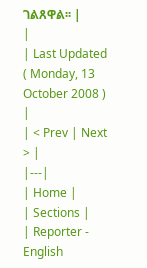ገልጸዋል፡፡ |
|
| Last Updated ( Monday, 13 October 2008 ) |
| < Prev | Next > |
|---|
| Home |
| Sections |
| Reporter - English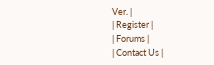Ver. |
| Register |
| Forums |
| Contact Us |